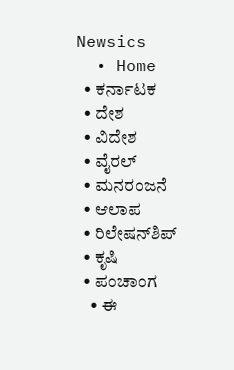Newsics
  • Home
  • ಕರ್ನಾಟಕ
  • ದೇಶ
  • ವಿದೇಶ
  • ವೈರಲ್
  • ಮನರಂಜನೆ
  • ಆಲಾಪ
  • ರಿಲೇಷನ್‌ಶಿಪ್
  • ಕೃಷಿ
  • ಪಂಚಾಂಗ
    • ಈ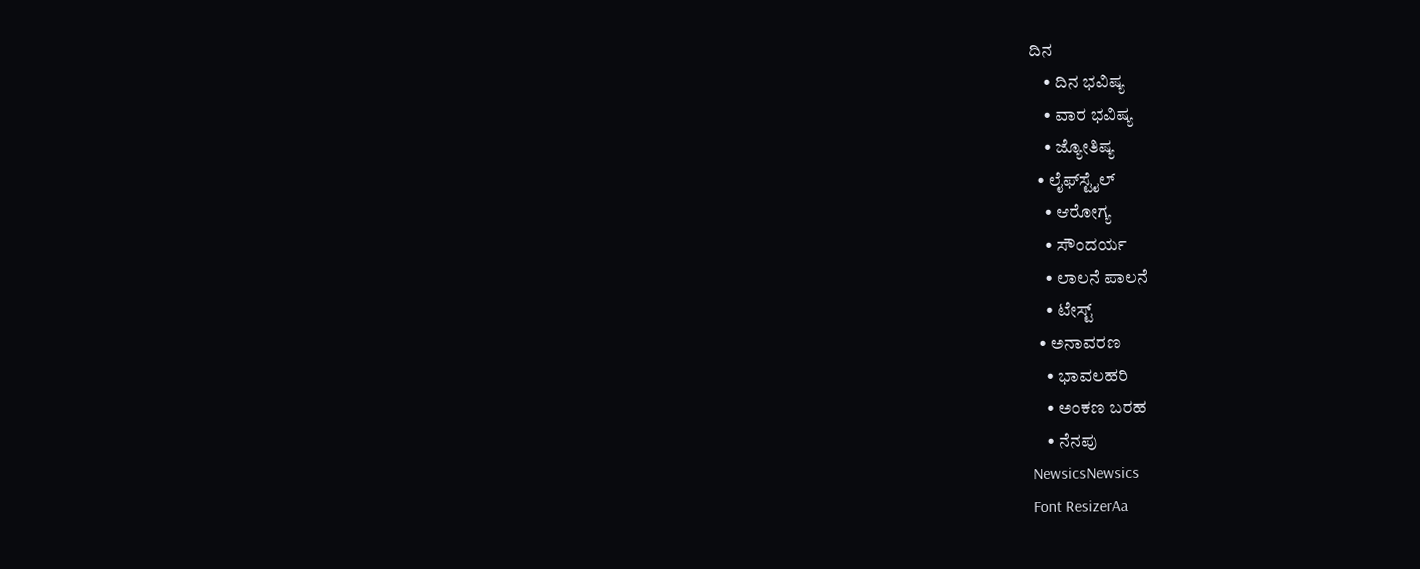ದಿನ
    • ದಿನ ಭವಿಷ್ಯ
    • ವಾರ ಭವಿಷ್ಯ
    • ಜ್ಯೋತಿಷ್ಯ
  • ಲೈಫ್‌ಸ್ಟೈಲ್
    • ಆರೋಗ್ಯ
    • ಸೌಂದರ್ಯ
    • ಲಾಲನೆ ಪಾಲನೆ
    • ಟೇಸ್ಟ್
  • ಅನಾವರಣ
    • ಭಾವಲಹರಿ
    • ಅಂಕಣ ಬರಹ
    • ನೆನಪು
NewsicsNewsics
Font ResizerAa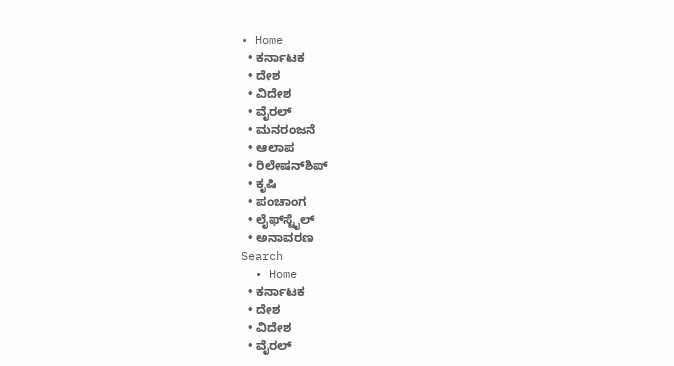• Home
  • ಕರ್ನಾಟಕ
  • ದೇಶ
  • ವಿದೇಶ
  • ವೈರಲ್
  • ಮನರಂಜನೆ
  • ಆಲಾಪ
  • ರಿಲೇಷನ್‌ಶಿಪ್
  • ಕೃಷಿ
  • ಪಂಚಾಂಗ
  • ಲೈಫ್‌ಸ್ಟೈಲ್
  • ಅನಾವರಣ
Search
  • Home
  • ಕರ್ನಾಟಕ
  • ದೇಶ
  • ವಿದೇಶ
  • ವೈರಲ್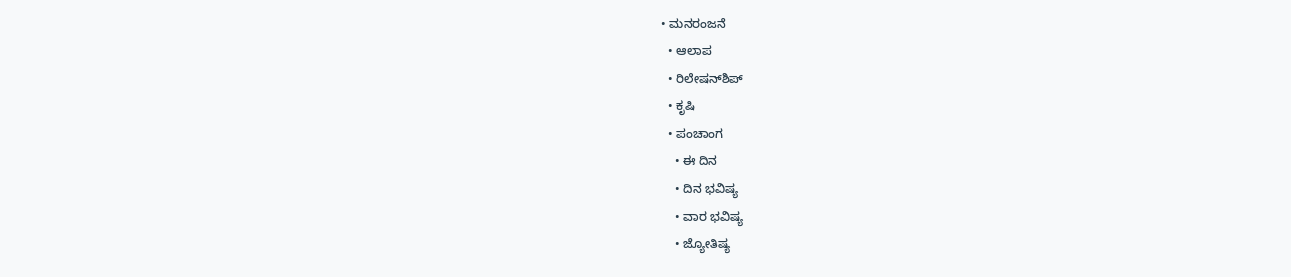• ಮನರಂಜನೆ
  • ಆಲಾಪ
  • ರಿಲೇಷನ್‌ಶಿಪ್
  • ಕೃಷಿ
  • ಪಂಚಾಂಗ
    • ಈ ದಿನ
    • ದಿನ ಭವಿಷ್ಯ
    • ವಾರ ಭವಿಷ್ಯ
    • ಜ್ಯೋತಿಷ್ಯ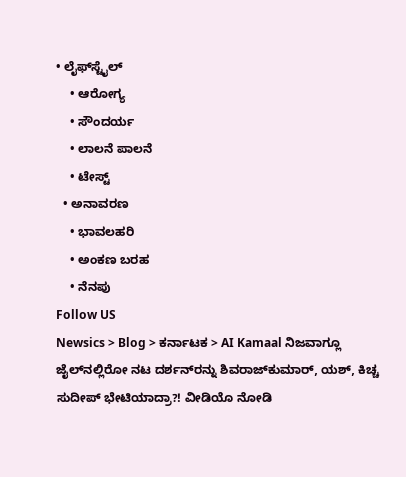• ಲೈಫ್‌ಸ್ಟೈಲ್
    • ಆರೋಗ್ಯ
    • ಸೌಂದರ್ಯ
    • ಲಾಲನೆ ಪಾಲನೆ
    • ಟೇಸ್ಟ್
  • ಅನಾವರಣ
    • ಭಾವಲಹರಿ
    • ಅಂಕಣ ಬರಹ
    • ನೆನಪು
Follow US
Newsics > Blog > ಕರ್ನಾಟಕ > AI Kamaal ನಿಜವಾಗ್ಲೂ ಜೈಲ್‌ನಲ್ಲಿರೋ ನಟ ದರ್ಶನ್‌ರನ್ನು ಶಿವರಾಜ್‌ಕುಮಾರ್, ಯಶ್, ಕಿಚ್ಚ ಸುದೀಪ್ ಭೇಟಿಯಾದ್ರಾ?! ವೀಡಿಯೊ ನೋಡಿ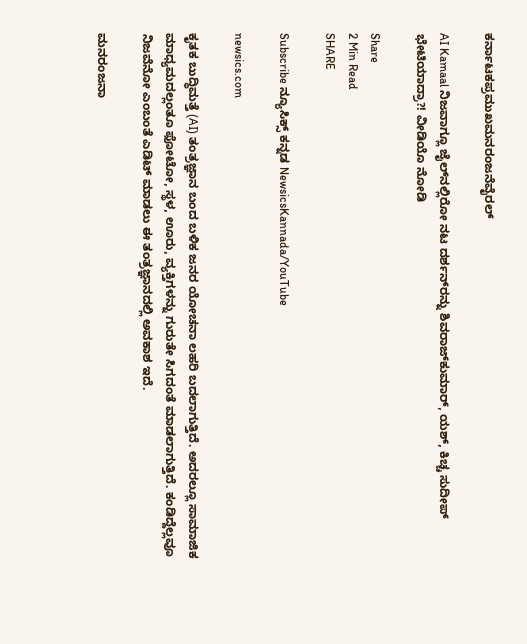ಕರ್ನಾಟಕಪ್ರಮುಖಮನರಂಜನೆವೈರಲ್

AI Kamaal ನಿಜವಾಗ್ಲೂ ಜೈಲ್‌ನಲ್ಲಿರೋ ನಟ ದರ್ಶನ್‌ರನ್ನು ಶಿವರಾಜ್‌ಕುಮಾರ್, ಯಶ್, ಕಿಚ್ಚ ಸುದೀಪ್ ಭೇಟಿಯಾದ್ರಾ?! ವೀಡಿಯೊ ನೋಡಿ

Share
2 Min Read
SHARE

Subscribe ನ್ಯೂಸಿಕ್ಸ್ ಕನ್ನಡ NewsicsKannada/YouTube

newsics.com

ಕೃತಕ ಬುದ್ಧಿಮತ್ತೆ (AI) ತಂತ್ರಜ್ಞಾನ ಬಂದ ಬಳಿಕ ಜನರ ಯೋಚನಾ ಲಹರಿ ಬದಲಾಗುತ್ತಿದೆ. ಅದರಲ್ಲೂ ಸಾಮಾಜಿಕ ಮಾಧ್ಯಮದಲ್ಲಂತೂ ಫೋಟೋ, ಸ್ಥಳ, ಊರು, ವ್ಯಕ್ತಿಗಳನ್ನು ಗುರುತೇ ಸಿಗದಂತೆ ಮಾಡಲಾಗುತ್ತಿದೆ. ಕಂಡಿದ್ದೆಲ್ಲವೂ ನಿಜವೆನೋ ಎಂಬಂತೆ ಎಡಿಟ್ ಮಾಡಲು ಈ ತಂತ್ರಜ್ಞಾನದಲ್ಲಿ ಅವಕಾಶ ಇದೆ.

ಮನರಂಜನಾ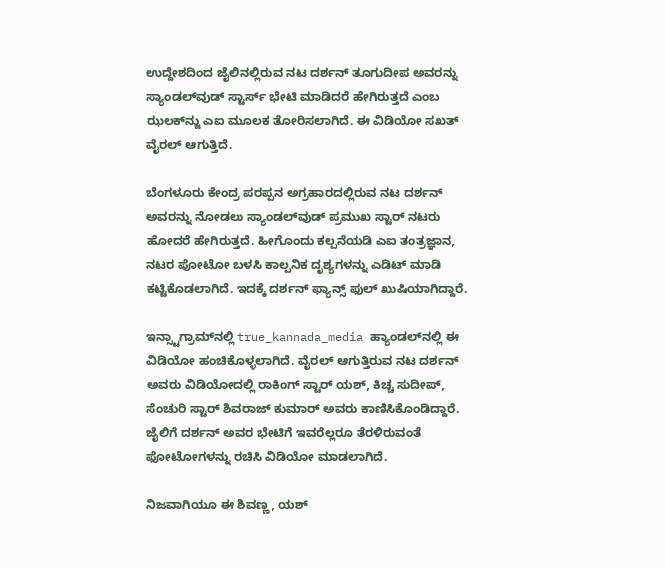ಉದ್ದೇಶದಿಂದ ಜೈಲಿನಲ್ಲಿರುವ ನಟ ದರ್ಶನ್ ತೂಗುದೀಪ ಅವರನ್ನು ಸ್ಯಾಂಡಲ್‌ವುಡ್‌ ಸ್ಟಾರ್ಸ್ ಭೇಟಿ ಮಾಡಿದರೆ ಹೇಗಿರುತ್ತದೆ ಎಂಬ ಝಲಕ್‌ನ್ಜು ಎಐ ಮೂಲಕ ತೋರಿಸಲಾಗಿದೆ. ಈ ವಿಡಿಯೋ ಸಖತ್ ವೈರಲ್ ಆಗುತ್ತಿದೆ.

ಬೆಂಗಳೂರು ಕೇಂದ್ರ ಪರಪ್ಪನ ಅಗ್ರಹಾರದಲ್ಲಿರುವ ನಟ ದರ್ಶನ್ ಅವರನ್ನು ನೋಡಲು ಸ್ಯಾಂಡಲ್‌ವುಡ್ ಪ್ರಮುಖ ಸ್ಟಾರ್ ನಟರು ಹೋದರೆ ಹೇಗಿರುತ್ತದೆ. ಹೀಗೊಂದು ಕಲ್ಪನೆಯಡಿ ಎಐ ತಂತ್ರಜ್ಞಾನ, ನಟರ ಪೋಟೋ ಬಳಸಿ ಕಾಲ್ಪನಿಕ ದೃಶ್ಯಗಳನ್ನು ಎಡಿಟ್ ಮಾಡಿ ಕಟ್ಟಿಕೊಡಲಾಗಿದೆ. ಇದಕ್ಕೆ ದರ್ಶನ್ ಫ್ಯಾನ್ಸ್ ಫುಲ್ ಖುಷಿಯಾಗಿದ್ದಾರೆ.

ಇನ್ಸ್ಟಾಗ್ರಾಮ್‌ನಲ್ಲಿ true_kannada_media ಹ್ಯಾಂಡಲ್‌ನಲ್ಲಿ ಈ ವಿಡಿಯೋ ಹಂಚಿಕೊಳ್ಳಲಾಗಿದೆ. ವೈರಲ್ ಆಗುತ್ತಿರುವ ನಟ ದರ್ಶನ್ ಅವರು ವಿಡಿಯೋದಲ್ಲಿ ರಾಕಿಂಗ್ ಸ್ಟಾರ್ ಯಶ್, ಕಿಚ್ಚ ಸುದೀಪ್, ಸೆಂಚುರಿ ಸ್ಟಾರ್ ಶಿವರಾಜ್ ಕುಮಾರ್ ಅವರು ಕಾಣಿಸಿಕೊಂಡಿದ್ದಾರೆ. ಜೈಲಿಗೆ ದರ್ಶನ್ ಅವರ ಭೇಟಿಗೆ ಇವರೆಲ್ಲರೂ ತೆರಳಿರುವಂತೆ ಫೋಟೋಗಳನ್ನು ರಚಿಸಿ ವಿಡಿಯೋ ಮಾಡಲಾಗಿದೆ.

ನಿಜವಾಗಿಯೂ ಈ ಶಿವಣ್ಣ, ಯಶ್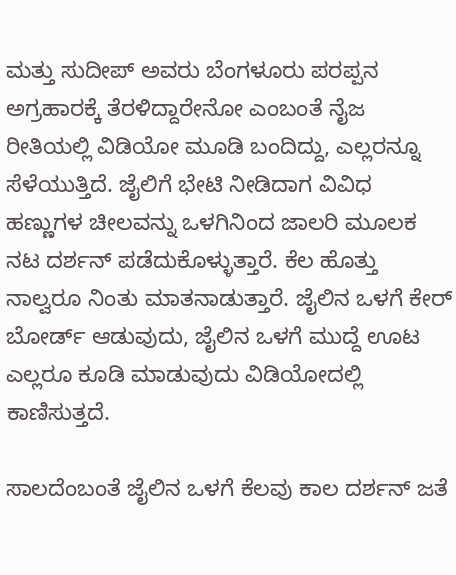ಮತ್ತು ಸುದೀಪ್ ಅವರು ಬೆಂಗಳೂರು ಪರಪ್ಪನ ಅಗ್ರಹಾರಕ್ಕೆ ತೆರಳಿದ್ದಾರೇನೋ ಎಂಬಂತೆ ನೈಜ ರೀತಿಯಲ್ಲಿ ವಿಡಿಯೋ ಮೂಡಿ ಬಂದಿದ್ದು, ಎಲ್ಲರನ್ನೂ ಸೆಳೆಯುತ್ತಿದೆ. ಜೈಲಿಗೆ ಭೇಟಿ ನೀಡಿದಾಗ ವಿವಿಧ ಹಣ್ಣುಗಳ ಚೀಲವನ್ನು ಒಳಗಿನಿಂದ ಜಾಲರಿ ಮೂಲಕ ನಟ ದರ್ಶನ್ ಪಡೆದುಕೊಳ್ಳುತ್ತಾರೆ. ಕೆಲ ಹೊತ್ತು ನಾಲ್ವರೂ ನಿಂತು ಮಾತನಾಡುತ್ತಾರೆ. ಜೈಲಿನ ಒಳಗೆ ಕೇರ್‌ ಬೋರ್ಡ್ ಆಡುವುದು, ಜೈಲಿನ ಒಳಗೆ ಮುದ್ದೆ ಊಟ ಎಲ್ಲರೂ ಕೂಡಿ ಮಾಡುವುದು ವಿಡಿಯೋದಲ್ಲಿ ಕಾಣಿಸುತ್ತದೆ.

ಸಾಲದೆಂಬಂತೆ ಜೈಲಿನ ಒಳಗೆ ಕೆಲವು ಕಾಲ ದರ್ಶನ್ ಜತೆ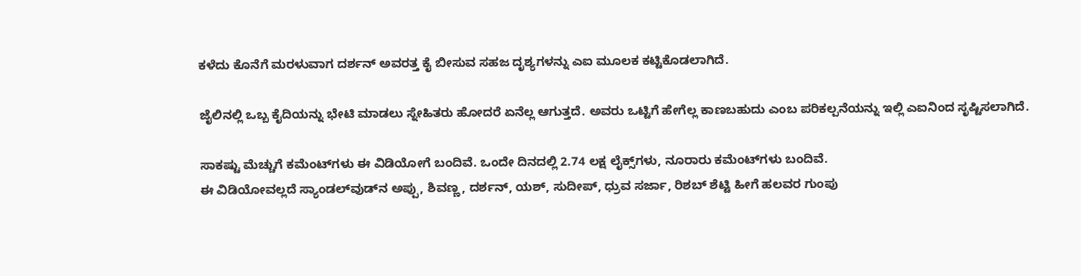ಕಳೆದು ಕೊನೆಗೆ ಮರಳುವಾಗ ದರ್ಶನ್ ಅವರತ್ತ ಕೈ ಬೀಸುವ ಸಹಜ ದೃಶ್ಯಗಳನ್ನು ಎಐ ಮೂಲಕ ಕಟ್ಟಿಕೊಡಲಾಗಿದೆ.

ಜೈಲಿನಲ್ಲಿ ಒಬ್ಬ ಕೈದಿಯನ್ನು ಭೇಟಿ ಮಾಡಲು ಸ್ನೇಹಿತರು ಹೋದರೆ ಏನೆಲ್ಲ ಆಗುತ್ತದೆ. ಅವರು ಒಟ್ಟಿಗೆ ಹೇಗೆಲ್ಲ ಕಾಣಬಹುದು ಎಂಬ ಪರಿಕಲ್ಪನೆಯನ್ನು ಇಲ್ಲಿ ಎಐನಿಂದ ಸೃಷ್ಟಿಸಲಾಗಿದೆ.

ಸಾಕಷ್ಟು ಮೆಚ್ಚುಗೆ ಕಮೆಂಟ್‌ಗಳು ಈ ವಿಡಿಯೋಗೆ ಬಂದಿವೆ. ಒಂದೇ ದಿನದಲ್ಲಿ 2.74 ಲಕ್ಷ ಲೈಕ್ಸ್‌ಗಳು, ನೂರಾರು ಕಮೆಂಟ್‌ಗಳು ಬಂದಿವೆ.
ಈ ವಿಡಿಯೋವಲ್ಲದೆ ಸ್ಯಾಂಡಲ್‌ವುಡ್‌ನ ಅಪ್ಪು, ಶಿವಣ್ಣ, ದರ್ಶನ್, ಯಶ್, ಸುದೀಪ್, ಧ್ರುವ ಸರ್ಜಾ, ರಿಶಬ್ ಶೆಟ್ಟಿ ಹೀಗೆ ಹಲವರ ಗುಂಪು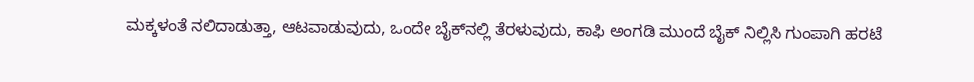ಮಕ್ಕಳಂತೆ ನಲಿದಾಡುತ್ತಾ, ಆಟವಾಡುವುದು, ಒಂದೇ ಬೈಕ್‌ನಲ್ಲಿ ತೆರಳುವುದು, ಕಾಫಿ ಅಂಗಡಿ ಮುಂದೆ ಬೈಕ್ ನಿಲ್ಲಿಸಿ ಗುಂಪಾಗಿ ಹರಟೆ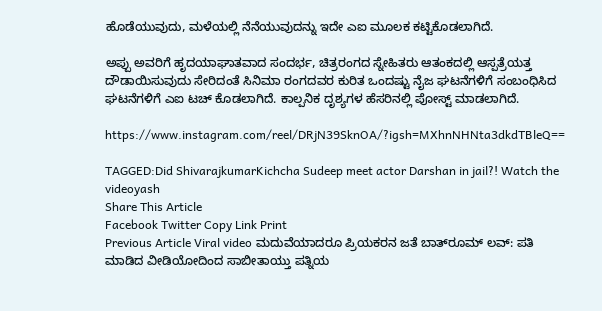ಹೊಡೆಯುವುದು, ಮಳೆಯಲ್ಲಿ ನೆನೆಯುವುದನ್ನು ಇದೇ ಎಐ ಮೂಲಕ ಕಟ್ಟಿಕೊಡಲಾಗಿದೆ.

ಅಪ್ಪು ಅವರಿಗೆ ಹೃದಯಾಘಾತವಾದ ಸಂದರ್ಭ, ಚಿತ್ರರಂಗದ ಸ್ನೇಹಿತರು ಆತಂಕದಲ್ಲಿ ಆಸ್ಪತ್ರೆಯತ್ತ ದೌಡಾಯಿಸುವುದು ಸೇರಿದಂತೆ ಸಿನಿಮಾ ರಂಗದವರ ಕುರಿತ ಒಂದಷ್ಟು ನೈಜ ಘಟನೆಗಳಿಗೆ ಸಂಬಂಧಿಸಿದ ಘಟನೆಗಳಿಗೆ ಎಐ ಟಚ್ ಕೊಡಲಾಗಿದೆ. ಕಾಲ್ಪನಿಕ ದೃಶ್ಯಗಳ ಹೆಸರಿನಲ್ಲಿ ಪೋಸ್ಟ್ ಮಾಡಲಾಗಿದೆ.

https://www.instagram.com/reel/DRjN39SknOA/?igsh=MXhnNHNta3dkdTBleQ==

TAGGED:Did ShivarajkumarKichcha Sudeep meet actor Darshan in jail?! Watch the videoyash
Share This Article
Facebook Twitter Copy Link Print
Previous Article Viral video ಮದುವೆಯಾದರೂ ಪ್ರಿಯಕರನ ಜತೆ ಬಾತ್‌ರೂಮ್‌ ಲವ್: ಪತಿ ಮಾಡಿದ ವೀಡಿಯೋದಿಂದ ಸಾಬೀತಾಯ್ತು ಪತ್ನಿಯ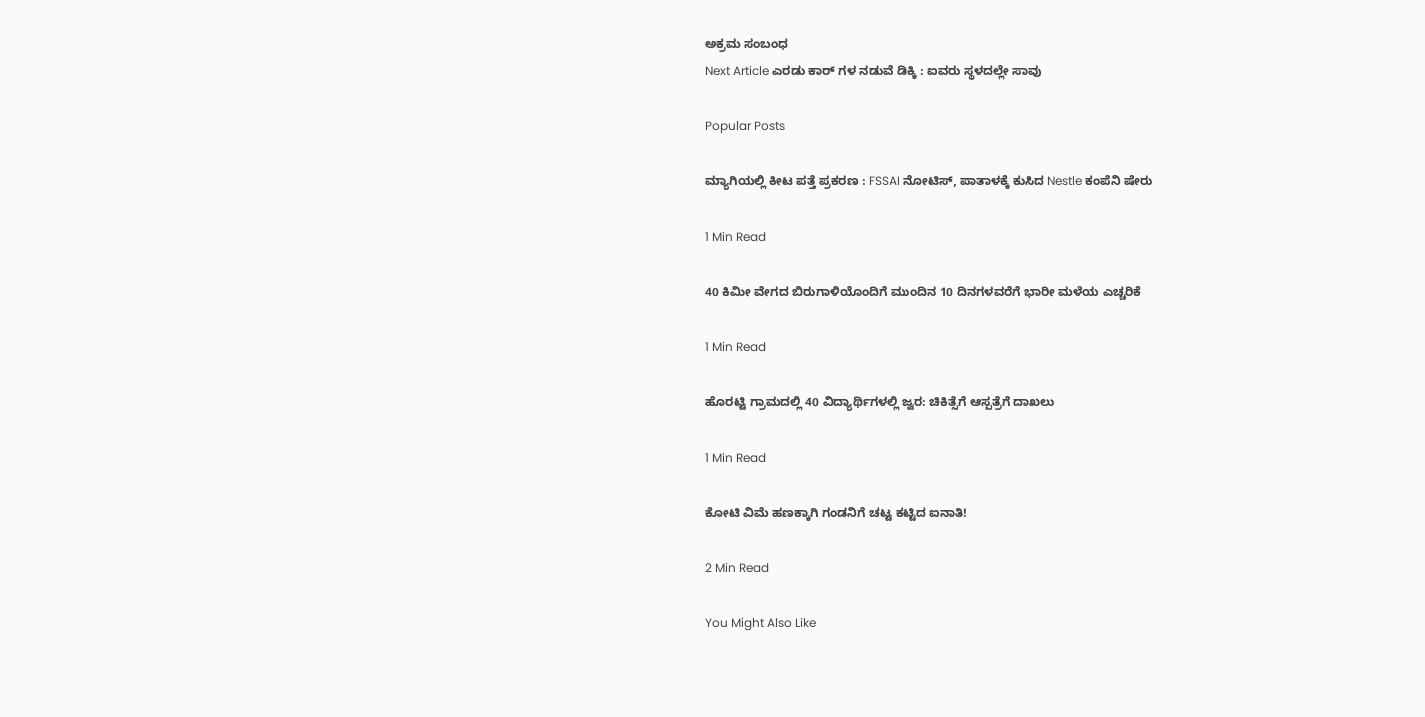ಅಕ್ರಮ ಸಂಬಂಧ
Next Article ಎರಡು ಕಾರ್ ಗಳ ನಡುವೆ ಡಿಕ್ಕಿ : ಐವರು ಸ್ಥಳದಲ್ಲೇ ಸಾವು

Popular Posts

ಮ್ಯಾಗಿಯಲ್ಲಿ ಕೀಟ ಪತ್ತೆ ಪ್ರಕರಣ : FSSAI ನೋಟಿಸ್, ಪಾತಾಳಕ್ಕೆ ಕುಸಿದ Nestle ಕಂಪೆನಿ ಷೇರು

1 Min Read

40 ಕಿಮೀ ವೇಗದ ಬಿರುಗಾಳಿಯೊಂದಿಗೆ ಮುಂದಿನ 10 ದಿನಗಳವರೆಗೆ ಭಾರೀ ಮಳೆಯ ಎಚ್ಚರಿಕೆ

1 Min Read

ಹೊರಟ್ಟಿ ಗ್ರಾಮದಲ್ಲಿ 40 ವಿದ್ಯಾರ್ಥಿಗಳಲ್ಲಿ ಜ್ವರ: ಚಿಕಿತ್ಸೆಗೆ ಆಸ್ಪತ್ರೆಗೆ ದಾಖಲು

1 Min Read

ಕೋಟಿ ವಿಮೆ ಹಣಕ್ಕಾಗಿ ಗಂಡನಿಗೆ ಚಟ್ಟ ಕಟ್ಟಿದ ಐನಾತಿ!

2 Min Read

You Might Also Like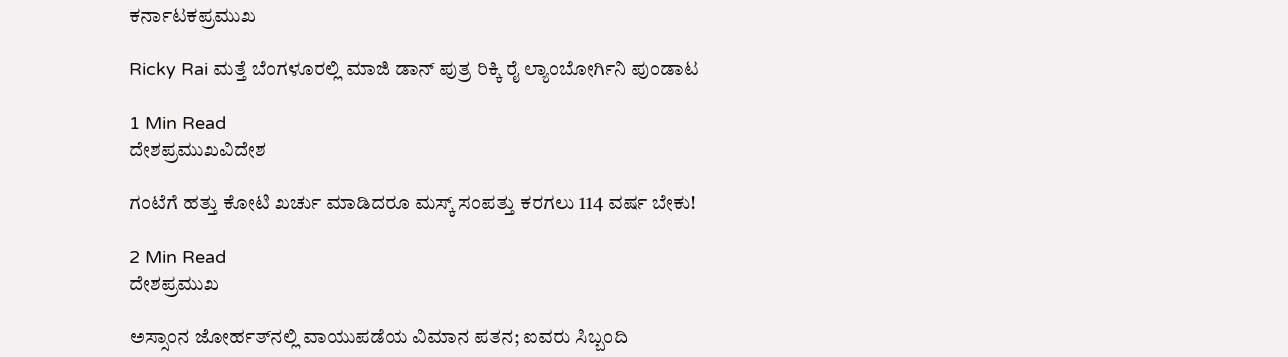ಕರ್ನಾಟಕಪ್ರಮುಖ

Ricky Rai ಮತ್ತೆ ಬೆಂಗಳೂರಲ್ಲಿ ಮಾಜಿ ಡಾನ್ ಪುತ್ರ ರಿಕ್ಕಿ ರೈ ಲ್ಯಾಂಬೋರ್ಗಿನಿ ಪುಂಡಾಟ

1 Min Read
ದೇಶಪ್ರಮುಖವಿದೇಶ

ಗಂಟೆಗೆ ಹತ್ತು‌ ಕೋಟಿ‌ ಖರ್ಚು‌ ಮಾಡಿದರೂ ಮಸ್ಕ್ ಸಂಪತ್ತು ಕರಗಲು 114 ವರ್ಷ ಬೇಕು!

2 Min Read
ದೇಶಪ್ರಮುಖ

ಅಸ್ಸಾಂನ ಜೋರ್ಹತ್‌ನಲ್ಲಿ ವಾಯುಪಡೆಯ ವಿಮಾನ ಪತನ; ಐವರು ಸಿಬ್ಬಂದಿ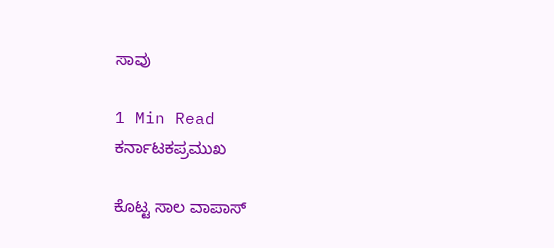ಸಾವು

1 Min Read
ಕರ್ನಾಟಕಪ್ರಮುಖ

ಕೊಟ್ಟ ಸಾಲ ವಾಪಾಸ್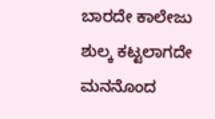ಬಾರದೇ ಕಾಲೇಜು ಶುಲ್ಕ ಕಟ್ಟಲಾಗದೇ ಮನನೊಂದ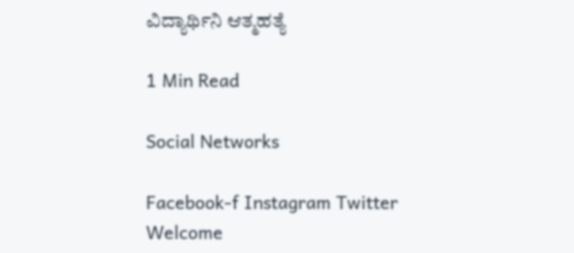ವಿದ್ಯಾರ್ಥಿನಿ ಆತ್ಮಹತ್ಯೆ

1 Min Read

Social Networks

Facebook-f Instagram Twitter
Welcome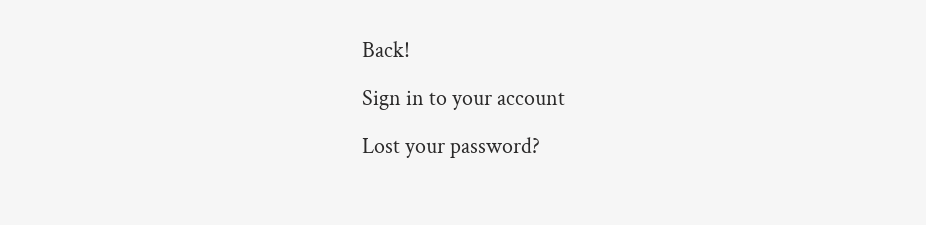Back!

Sign in to your account

Lost your password?